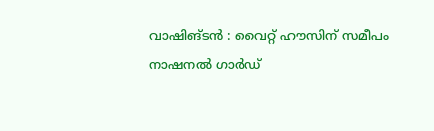വാഷിങ്ടൻ : വൈറ്റ് ഹൗസിന് സമീപം നാഷനൽ ഗാർഡ്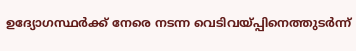ഉദ്യോഗസ്ഥർക്ക് നേരെ നടന്ന വെടിവയ്പ്പിനെത്തുടർന്ന്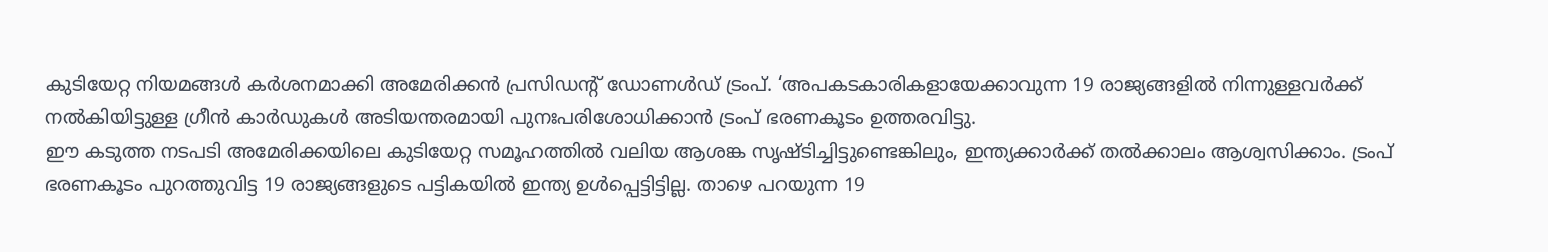കുടിയേറ്റ നിയമങ്ങൾ കർശനമാക്കി അമേരിക്കൻ പ്രസിഡന്റ് ഡോണൾഡ് ട്രംപ്. ‘അപകടകാരികളായേക്കാവുന്ന 19 രാജ്യങ്ങളിൽ നിന്നുള്ളവർക്ക് നൽകിയിട്ടുള്ള ഗ്രീൻ കാർഡുകൾ അടിയന്തരമായി പുനഃപരിശോധിക്കാൻ ട്രംപ് ഭരണകൂടം ഉത്തരവിട്ടു.
ഈ കടുത്ത നടപടി അമേരിക്കയിലെ കുടിയേറ്റ സമൂഹത്തിൽ വലിയ ആശങ്ക സൃഷ്ടിച്ചിട്ടുണ്ടെങ്കിലും, ഇന്ത്യക്കാർക്ക് തൽക്കാലം ആശ്വസിക്കാം. ട്രംപ് ഭരണകൂടം പുറത്തുവിട്ട 19 രാജ്യങ്ങളുടെ പട്ടികയിൽ ഇന്ത്യ ഉൾപ്പെട്ടിട്ടില്ല. താഴെ പറയുന്ന 19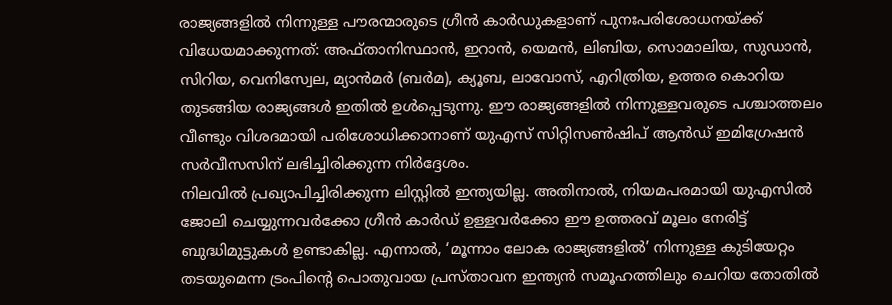രാജ്യങ്ങളിൽ നിന്നുള്ള പൗരന്മാരുടെ ഗ്രീൻ കാർഡുകളാണ് പുനഃപരിശോധനയ്ക്ക് വിധേയമാക്കുന്നത്: അഫ്താനിസ്ഥാൻ, ഇറാൻ, യെമൻ, ലിബിയ, സൊമാലിയ, സുഡാൻ, സിറിയ, വെനിസ്വേല, മ്യാൻമർ (ബർമ), ക്യൂബ, ലാവോസ്, എറിത്രിയ, ഉത്തര കൊറിയ തുടങ്ങിയ രാജ്യങ്ങൾ ഇതിൽ ഉൾപ്പെടുന്നു. ഈ രാജ്യങ്ങളിൽ നിന്നുള്ളവരുടെ പശ്ചാത്തലം വീണ്ടും വിശദമായി പരിശോധിക്കാനാണ് യുഎസ് സിറ്റിസൺഷിപ് ആൻഡ് ഇമിഗ്രേഷൻ സർവീസസിന് ലഭിച്ചിരിക്കുന്ന നിർദ്ദേശം.
നിലവിൽ പ്രഖ്യാപിച്ചിരിക്കുന്ന ലിസ്റ്റിൽ ഇന്ത്യയില്ല. അതിനാൽ, നിയമപരമായി യുഎസിൽ ജോലി ചെയ്യുന്നവർക്കോ ഗ്രീൻ കാർഡ് ഉള്ളവർക്കോ ഈ ഉത്തരവ് മൂലം നേരിട്ട് ബുദ്ധിമുട്ടുകൾ ഉണ്ടാകില്ല. എന്നാൽ, ‘മൂന്നാം ലോക രാജ്യങ്ങളിൽ’ നിന്നുള്ള കുടിയേറ്റം തടയുമെന്ന ട്രംപിന്റെ പൊതുവായ പ്രസ്താവന ഇന്ത്യൻ സമൂഹത്തിലും ചെറിയ തോതിൽ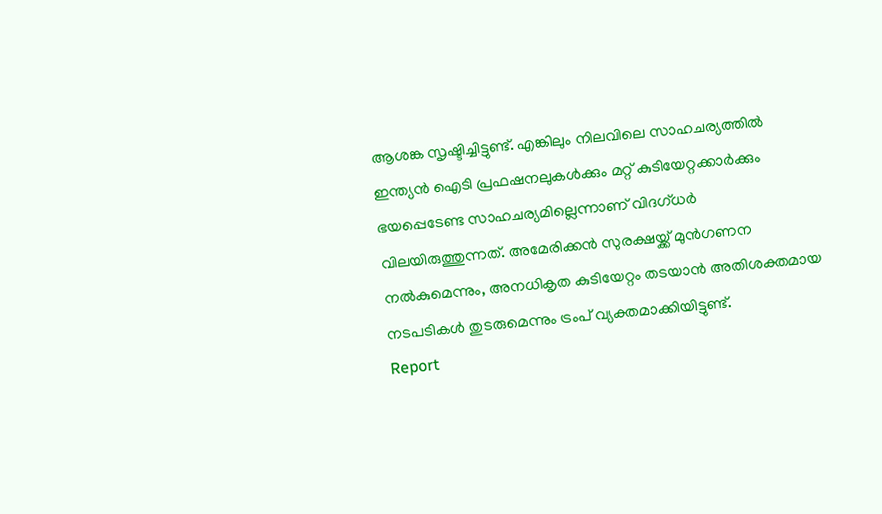ആശങ്ക സൃഷ്ടിച്ചിട്ടുണ്ട്. എങ്കിലും നിലവിലെ സാഹചര്യത്തിൽ ഇന്ത്യൻ ഐടി പ്രഫഷനലുകൾക്കും മറ്റ് കുടിയേറ്റക്കാർക്കും ഭയപ്പെടേണ്ട സാഹചര്യമില്ലെന്നാണ് വിദഗ്ധർ വിലയിരുത്തുന്നത്. അമേരിക്കൻ സുരക്ഷയ്ക്ക് മുൻഗണന നൽകുമെന്നും, അനധികൃത കുടിയേറ്റം തടയാൻ അതിശക്തമായ നടപടികൾ തുടരുമെന്നും ട്രംപ് വ്യക്തമാക്കിയിട്ടുണ്ട്.
Report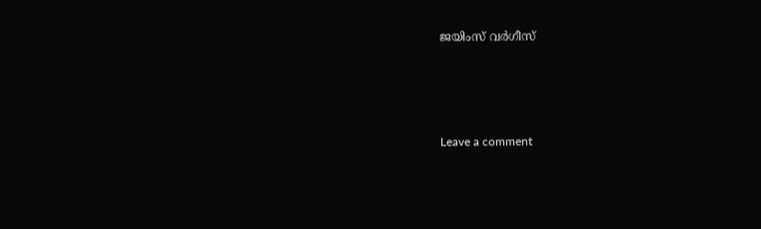ജയിംസ് വർഗീസ്







Leave a comment